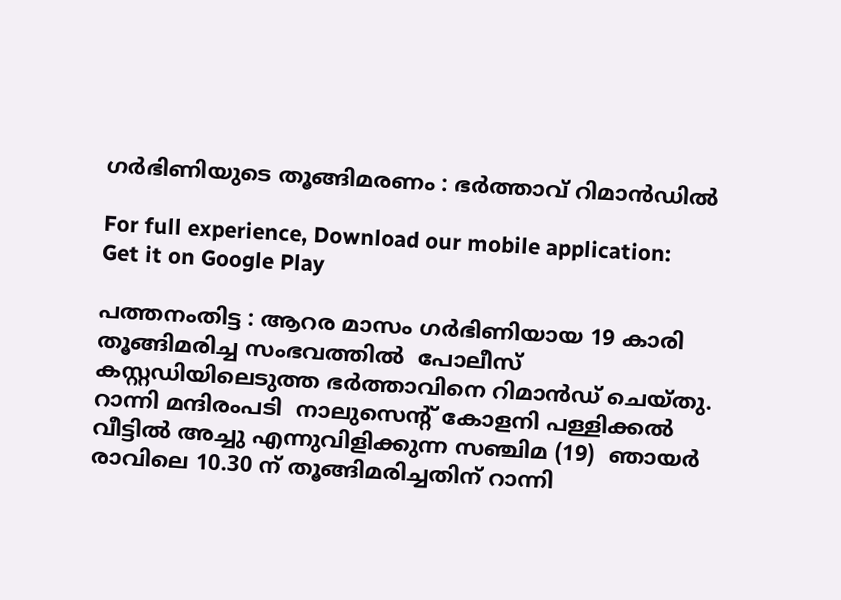ഗർഭിണിയുടെ തൂങ്ങിമരണം : ഭർത്താവ് റിമാൻഡിൽ

For full experience, Download our mobile application:
Get it on Google Play

പത്തനംതിട്ട : ആറര മാസം ഗർഭിണിയായ 19 കാരി തൂങ്ങിമരിച്ച സംഭവത്തിൽ  പോലീസ് കസ്റ്റഡിയിലെടുത്ത ഭർത്താവിനെ റിമാൻഡ് ചെയ്തു. റാന്നി മന്ദിരംപടി  നാലുസെന്റ് കോളനി പള്ളിക്കൽ വീട്ടിൽ അച്ചു എന്നുവിളിക്കുന്ന സഞ്ചിമ (19)  ഞായർ രാവിലെ 10.30 ന് തൂങ്ങിമരിച്ചതിന് റാന്നി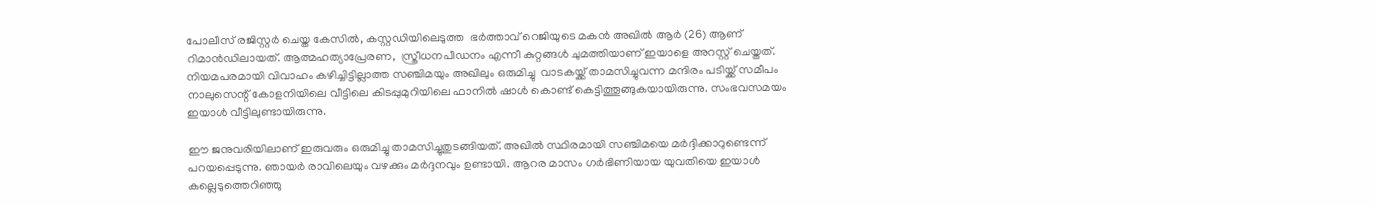പോലീസ് രജിസ്റ്റർ ചെയ്ത കേസിൽ, കസ്റ്റഡിയിലെടുത്ത  ഭർത്താവ് റെജിയുടെ മകൻ അഖിൽ ആർ (26) ആണ് റിമാൻഡിലായത്. ആത്മഹത്യാപ്രേരണ,  സ്ത്രീധനപീഡനം എന്നീ കുറ്റങ്ങൾ ചുമത്തിയാണ് ഇയാളെ അറസ്റ്റ് ചെയ്തത്. നിയമപരമായി വിവാഹം കഴിച്ചിട്ടില്ലാത്ത സഞ്ചിമയും അഖിലും ഒരുമിച്ചു  വാടകയ്ക്ക് താമസിച്ചുവന്ന മന്ദിരം പടിയ്ക്ക് സമീപം നാലുസെന്റ് കോളനിയിലെ വീട്ടിലെ കിടപ്പുമുറിയിലെ ഫാനിൽ ഷാൾ കൊണ്ട് കെട്ടിത്തൂങ്ങുകയായിരുന്നു. സംഭവസമയം ഇയാൾ വീട്ടിലുണ്ടായിരുന്നു.

ഈ ജനുവരിയിലാണ് ഇരുവരും ഒരുമിച്ചു താമസിച്ചുതുടങ്ങിയത്. അഖിൽ സ്ഥിരമായി സഞ്ചിമയെ മർദ്ദിക്കാറുണ്ടെന്ന് പറയപ്പെടുന്നു. ഞായർ രാവിലെയും വഴക്കും മർദ്ദനവും ഉണ്ടായി. ആറര മാസം ഗർഭിണിയായ യുവതിയെ ഇയാൾ കല്ലെടുത്തെറിഞ്ഞു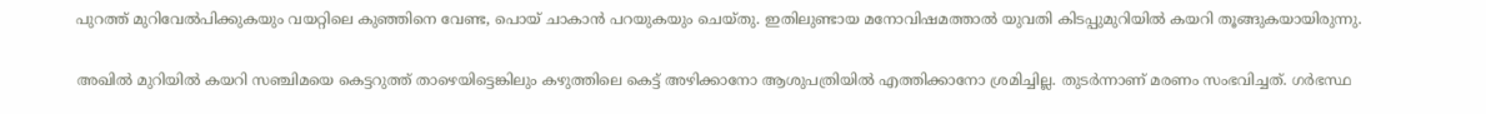പുറത്ത് മുറിവേൽപിക്കുകയും വയറ്റിലെ കുഞ്ഞിനെ വേണ്ട, പൊയ് ചാകാൻ പറയുകയും ചെയ്തു. ഇതിലുണ്ടായ മനോവിഷമത്താൽ യുവതി കിടപ്പുമുറിയിൽ കയറി തൂങ്ങുകയായിരുന്നു.

അഖിൽ മുറിയിൽ കയറി സഞ്ചിമയെ കെട്ടറുത്ത്‌ താഴെയിട്ടെങ്കിലും കഴുത്തിലെ കെട്ട് അഴിക്കാനോ ആശുപത്രിയിൽ എത്തിക്കാനോ ശ്രമിച്ചില്ല. തുടർന്നാണ് മരണം സംഭവിച്ചത്. ഗർഭസ്ഥ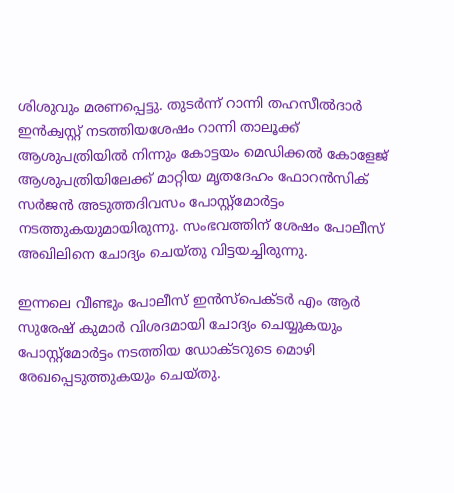ശിശുവും മരണപ്പെട്ടു. തുടർന്ന് റാന്നി തഹസീൽദാർ ഇൻക്വസ്റ്റ് നടത്തിയശേഷം റാന്നി താലൂക്ക് ആശുപത്രിയിൽ നിന്നും കോട്ടയം മെഡിക്കൽ കോളേജ് ആശുപത്രിയിലേക്ക് മാറ്റിയ മൃതദേഹം ഫോറൻസിക് സർജൻ അടുത്തദിവസം പോസ്റ്റ്മോർട്ടം നടത്തുകയുമായിരുന്നു. സംഭവത്തിന്‌ ശേഷം പോലീസ്  അഖിലിനെ ചോദ്യം ചെയ്തു വിട്ടയച്ചിരുന്നു.

ഇന്നലെ വീണ്ടും പോലീസ് ഇൻസ്‌പെക്ടർ എം ആർ സുരേഷ് കുമാർ വിശദമായി ചോദ്യം ചെയ്യുകയും പോസ്റ്റ്മോർട്ടം നടത്തിയ ഡോക്ടറുടെ മൊഴി രേഖപ്പെടുത്തുകയും ചെയ്തു.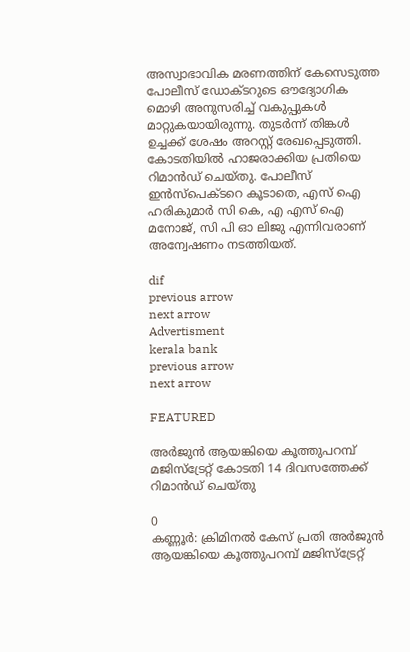അസ്വാഭാവിക മരണത്തിന് കേസെടുത്ത പോലീസ് ഡോക്ടറുടെ ഔദ്യോഗിക മൊഴി അനുസരിച്ച് വകുപ്പുകൾ മാറ്റുകയായിരുന്നു. തുടർന്ന് തിങ്കൾ ഉച്ചക്ക് ശേഷം അറസ്റ്റ് രേഖപ്പെടുത്തി. കോടതിയിൽ ഹാജരാക്കിയ പ്രതിയെ റിമാൻഡ് ചെയ്തു. പോലീസ് ഇൻസ്‌പെക്ടറെ കൂടാതെ, എസ് ഐ ഹരികുമാർ സി കെ, എ എസ് ഐ മനോജ്‌, സി പി ഓ ലിജു എന്നിവരാണ് അന്വേഷണം നടത്തിയത്.

dif
previous arrow
next arrow
Advertisment
kerala bank
previous arrow
next arrow

FEATURED

അർജുൻ ആയങ്കിയെ കൂത്തുപറമ്പ് മജിസ്ട്രേറ്റ് കോടതി 14 ദിവസത്തേക്ക് റിമാൻഡ് ചെയ്തു

0
കണ്ണൂർ: ക്രിമിനൽ കേസ് പ്രതി അർജുൻ ആയങ്കിയെ കൂത്തുപറമ്പ് മജിസ്ട്രേറ്റ്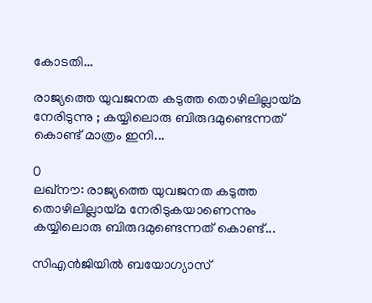കോടതി...

രാജ്യത്തെ യുവജനത കടുത്ത തൊഴിലില്ലായ്മ നേരിടുന്നു ; കയ്യിലൊരു ബിരുദമുണ്ടെന്നത് കൊണ്ട് മാത്രം ഇനി...

0
ലഖ്നൗ: രാജ്യത്തെ യുവജനത കടുത്ത തൊഴിലില്ലായ്മ നേരിടുകയാണെന്നും കയ്യിലൊരു ബിരുദമുണ്ടെന്നത് കൊണ്ട്...

സിഎൻജിയിൽ ബയോഗ്യാസ്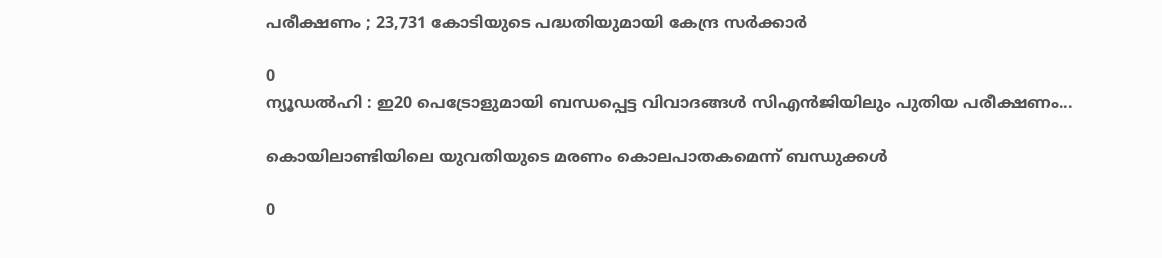പരീക്ഷണം ; 23,731 കോടിയുടെ പദ്ധതിയുമായി കേന്ദ്ര സർക്കാർ

0
ന്യൂഡൽഹി : ഇ20 പെട്രോളുമായി ബന്ധപ്പെട്ട വിവാദങ്ങൾ സിഎൻജിയിലും പുതിയ പരീക്ഷണം...

കൊയിലാണ്ടിയിലെ യുവതിയുടെ മരണം കൊലപാതകമെന്ന് ബന്ധുക്കൾ

0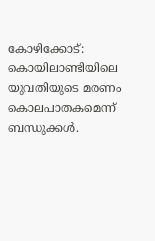കോഴിക്കോട്: കൊയിലാണ്ടിയിലെ യുവതിയുടെ മരണം കൊലപാതകമെന്ന് ബന്ധുക്കൾ.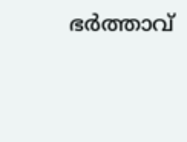ഭർത്താവ്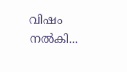വിഷം നൽകി...